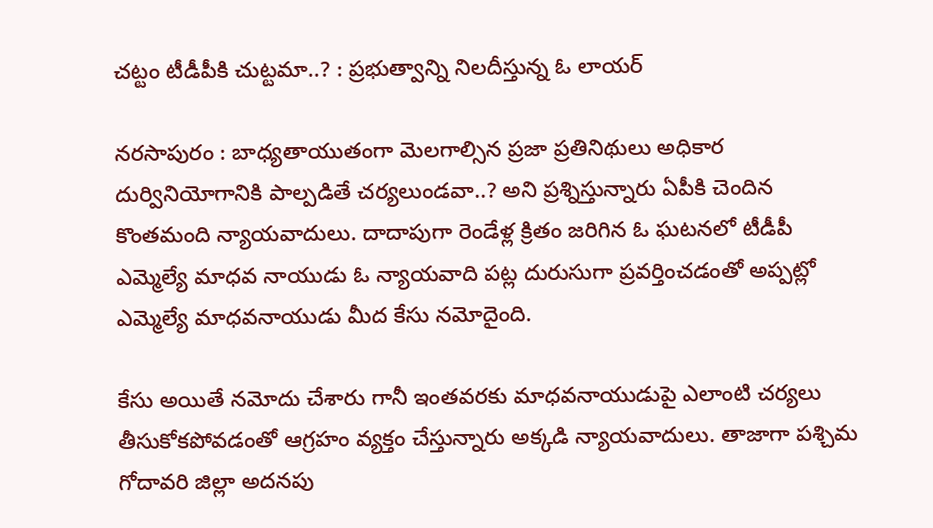చట్టం టీడీపీకి చుట్టమా..? : ప్రభుత్వాన్ని నిలదీస్తున్న ఓ లాయర్

నరసాపురం : బాధ్యతాయుతంగా మెలగాల్సిన ప్రజా ప్రతినిథులు అధికార దుర్వినియోగానికి పాల్పడితే చర్యలుండవా..? అని ప్రశ్నిస్తున్నారు ఏపీకి చెందిన కొంతమంది న్యాయవాదులు. దాదాపుగా రెండేళ్ల క్రితం జరిగిన ఓ ఘటనలో టీడీపీ ఎమ్మెల్యే మాధవ నాయుడు ఓ న్యాయవాది పట్ల దురుసుగా ప్రవర్తించడంతో అప్పట్లో ఎమ్మెల్యే మాధవనాయుడు మీద కేసు నమోదైంది.

కేసు అయితే నమోదు చేశారు గానీ ఇంతవరకు మాధవనాయుడుపై ఎలాంటి చర్యలు తీసుకోకపోవడంతో ఆగ్రహం వ్యక్తం చేస్తున్నారు అక్కడి న్యాయవాదులు. తాజాగా పశ్చిమ గోదావరి జిల్లా అదనపు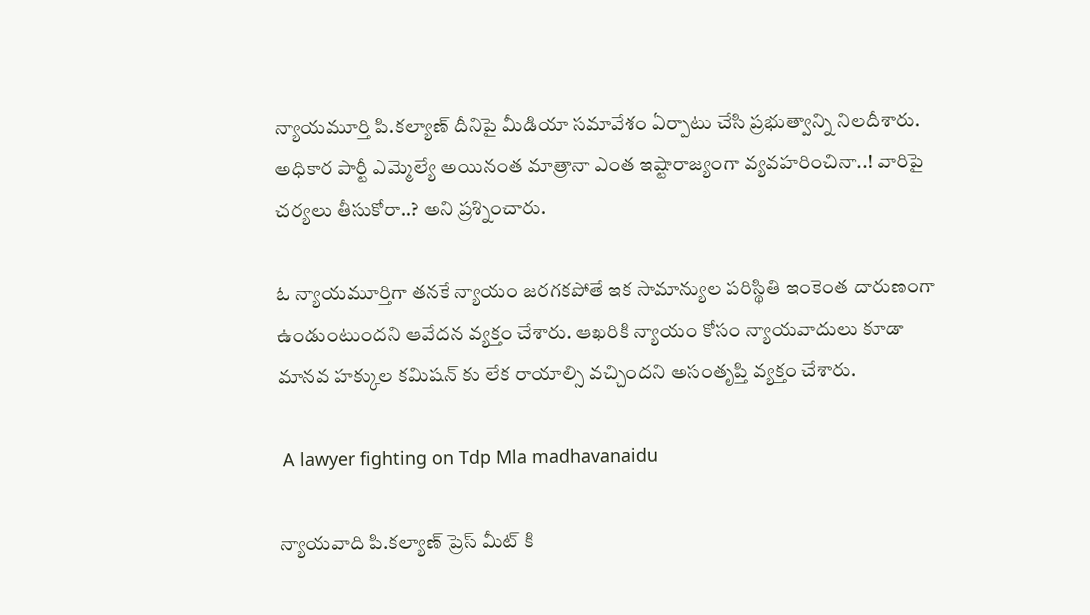న్యాయమూర్తి పి.కల్యాణ్ దీనిపై మీడియా సమావేశం ఏర్పాటు చేసి ప్రభుత్వాన్ని నిలదీశారు. అధికార పార్టీ ఎమ్మెల్యే అయినంత మాత్రానా ఎంత ఇష్టారాజ్యంగా వ్యవహరించినా..! వారిపై చర్యలు తీసుకోరా..? అని ప్రశ్నించారు.

ఓ న్యాయమూర్తిగా తనకే న్యాయం జరగకపోతే ఇక సామాన్యుల పరిస్థితి ఇంకెంత దారుణంగా ఉండుంటుందని ఆవేదన వ్యక్తం చేశారు. ఆఖరికి న్యాయం కోసం న్యాయవాదులు కూడా మానవ హక్కుల కమిషన్ కు లేక రాయాల్సి వచ్చిందని అసంతృప్తి వ్యక్తం చేశారు.

 A lawyer fighting on Tdp Mla madhavanaidu

న్యాయవాది పి.కల్యాణ్ ప్రెస్ మీట్ కి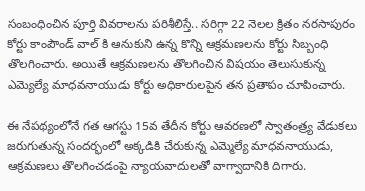సంబంధించిన పూర్తి వివరాలను పరిశీలిస్తే.. సరిగ్గా 22 నెలల క్రితం నరసాపురం కోర్టు కాంపౌండ్ వాల్ కి ఆనుకుని ఉన్న కొన్ని ఆక్రమణలను కోర్టు సిబ్బంధి తొలగించారు. అయితే ఆక్రమణలను తొలగించిన విషయం తెలుసుకున్న ఎమ్యెల్యే మాధవనాయుడు కోర్టు అధికారులపైన తన ప్రతాపం చూపించారు.

ఈ నేపథ్యంలోనే గత ఆగస్టు 15వ తేదీన కోర్టు ఆవరణలో స్వాతంత్ర్య వేడుకలు జరుగుతున్న సందర్భంలో అక్కడికి చేరుకున్న ఎమ్మెల్యే మాధవనాయుడు, ఆక్రమణలు తొలగించడంపై న్యాయవాదులతో వాగ్వాదానికి దిగారు.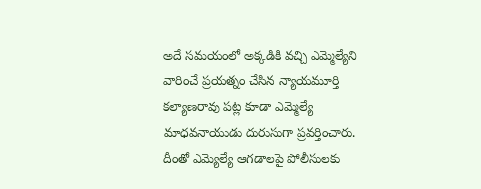అదే సమయంలో అక్కడికి వచ్చి ఎమ్మెల్యేని వారించే ప్రయత్నం చేసిన న్యాయమూర్తి కల్యాణరావు పట్ల కూడా ఎమ్మెల్యే మాధవనాయుడు దురుసుగా ప్రవర్తించారు. దీంతో ఎమ్యెల్యే ఆగడాలపై పోలీసులకు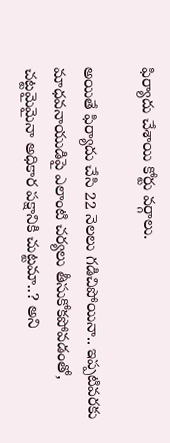ఫిర్యాదు చేశాయి కోర్టు వర్గాలు.

అయితే ఫిర్యాదు చేసి 22 నెలలు గడిచిపోయినా.. ఇప్పటివరకు మాధవనాయుడిపై ఎలాంటి చర్యలు తీసుకోకపోవడంతో, చట్టమైమైనా అధికార పక్షానికి చుట్టమా..? అని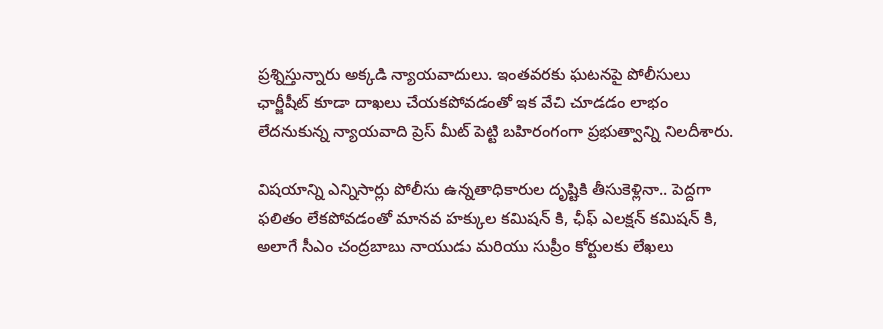ప్రశ్నిస్తున్నారు అక్కడి న్యాయవాదులు. ఇంతవరకు ఘటనపై పోలీసులు ఛార్జీషీట్ కూడా దాఖలు చేయకపోవడంతో ఇక వేచి చూడడం లాభం లేదనుకున్న న్యాయవాది ప్రెస్ మీట్ పెట్టి బహిరంగంగా ప్రభుత్వాన్ని నిలదీశారు.

విషయాన్ని ఎన్నిసార్లు పోలీసు ఉన్నతాధికారుల దృష్టికి తీసుకెళ్లినా.. పెద్దగా ఫలితం లేకపోవడంతో మానవ హక్కుల కమిషన్ కి, ఛీఫ్ ఎలక్షన్ కమిషన్ కి, అలాగే సీఎం చంద్రబాబు నాయుడు మరియు సుప్రీం కోర్టులకు లేఖలు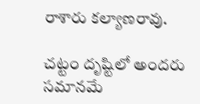రాశారు కల్యాణరావు.

చట్టం దృష్టిలో అందరు సమానమే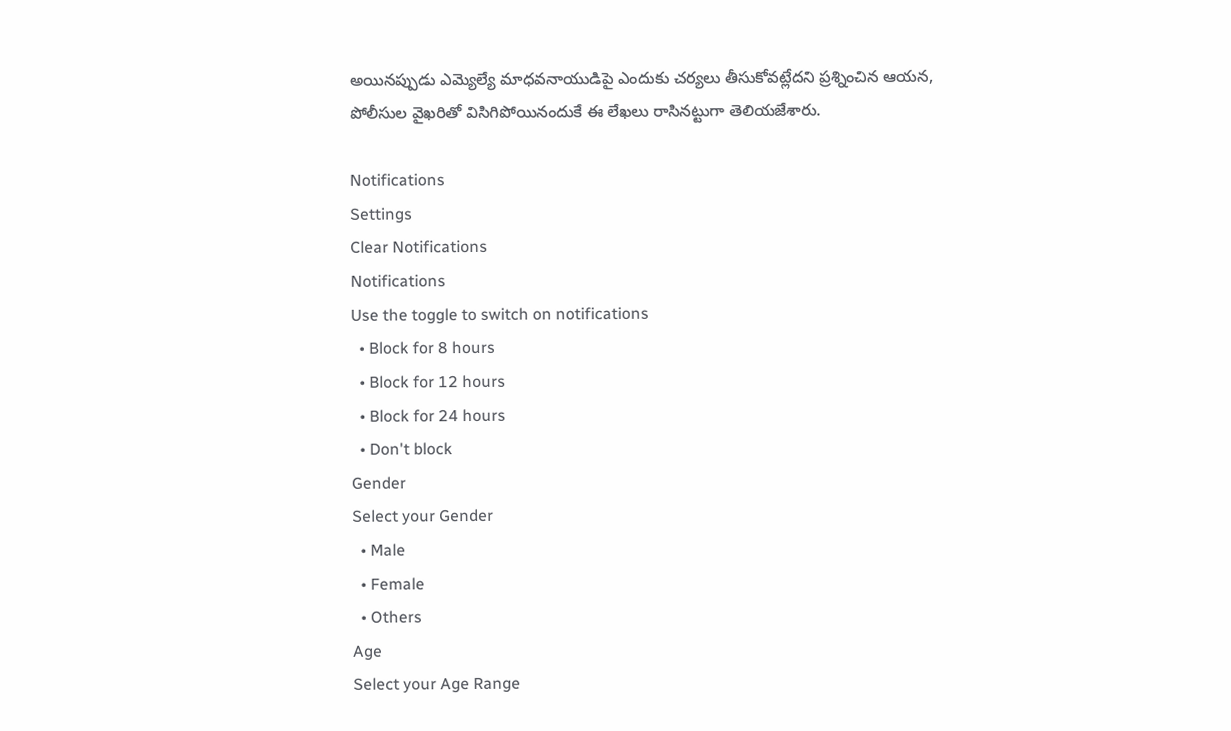అయినప్పుడు ఎమ్యెల్యే మాధవనాయుడిపై ఎందుకు చర్యలు తీసుకోవట్లేదని ప్రశ్నించిన ఆయన, పోలీసుల వైఖరితో విసిగిపోయినందుకే ఈ లేఖలు రాసినట్టుగా తెలియజేశారు.

Notifications
Settings
Clear Notifications
Notifications
Use the toggle to switch on notifications
  • Block for 8 hours
  • Block for 12 hours
  • Block for 24 hours
  • Don't block
Gender
Select your Gender
  • Male
  • Female
  • Others
Age
Select your Age Range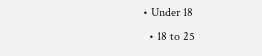• Under 18
  • 18 to 25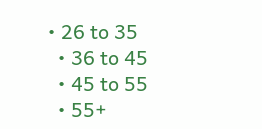• 26 to 35
  • 36 to 45
  • 45 to 55
  • 55+